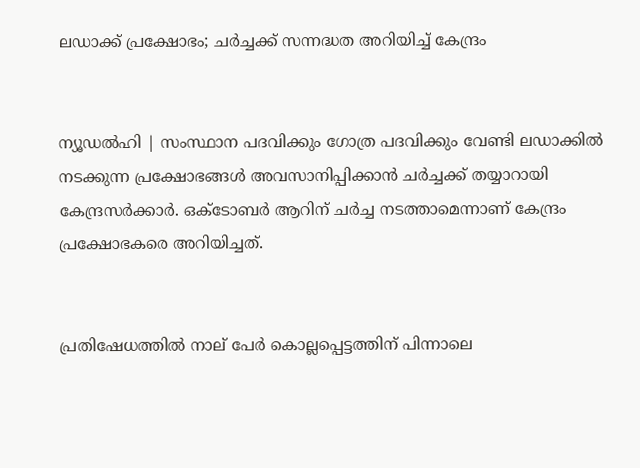ലഡാക്ക് പ്രക്ഷോഭം; ചര്‍ച്ചക്ക് സന്നദ്ധത അറിയിച്ച് കേന്ദ്രം


ന്യൂഡല്‍ഹി | സംസ്ഥാന പദവിക്കും ഗോത്ര പദവിക്കും വേണ്ടി ലഡാക്കില്‍ നടക്കുന്ന പ്രക്ഷോഭങ്ങള്‍ അവസാനിപ്പിക്കാന്‍ ചര്‍ച്ചക്ക് തയ്യാറായി കേന്ദ്രസര്‍ക്കാര്‍. ഒക്ടോബര്‍ ആറിന് ചര്‍ച്ച നടത്താമെന്നാണ് കേന്ദ്രം പ്രക്ഷോഭകരെ അറിയിച്ചത്.


പ്രതിഷേധത്തില്‍ നാല് പേര്‍ കൊല്ലപ്പെട്ടത്തിന് പിന്നാലെ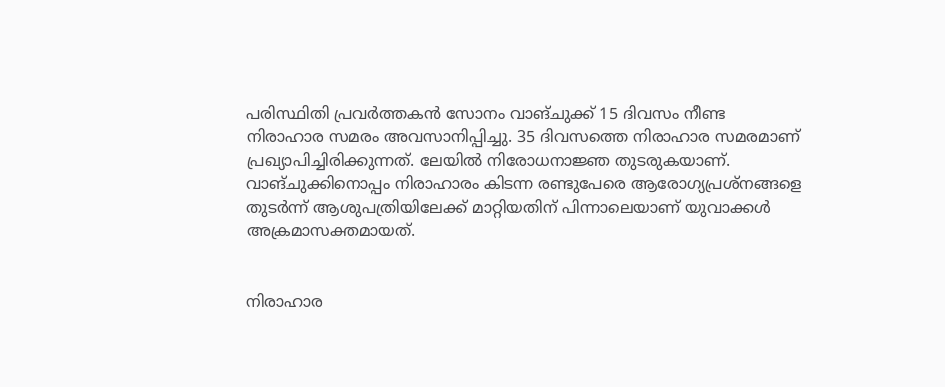പരിസ്ഥിതി പ്രവര്‍ത്തകന്‍ സോനം വാങ്ചുക്ക് 15 ദിവസം നീണ്ട നിരാഹാര സമരം അവസാനിപ്പിച്ചു. 35 ദിവസത്തെ നിരാഹാര സമരമാണ് പ്രഖ്യാപിച്ചിരിക്കുന്നത്. ലേയില്‍ നിരോധനാജ്ഞ തുടരുകയാണ്. വാങ്ചുക്കിനൊപ്പം നിരാഹാരം കിടന്ന രണ്ടുപേരെ ആരോഗ്യപ്രശ്‌നങ്ങളെ തുടര്‍ന്ന് ആശുപത്രിയിലേക്ക് മാറ്റിയതിന് പിന്നാലെയാണ് യുവാക്കള്‍ അക്രമാസക്തമായത്.


നിരാഹാര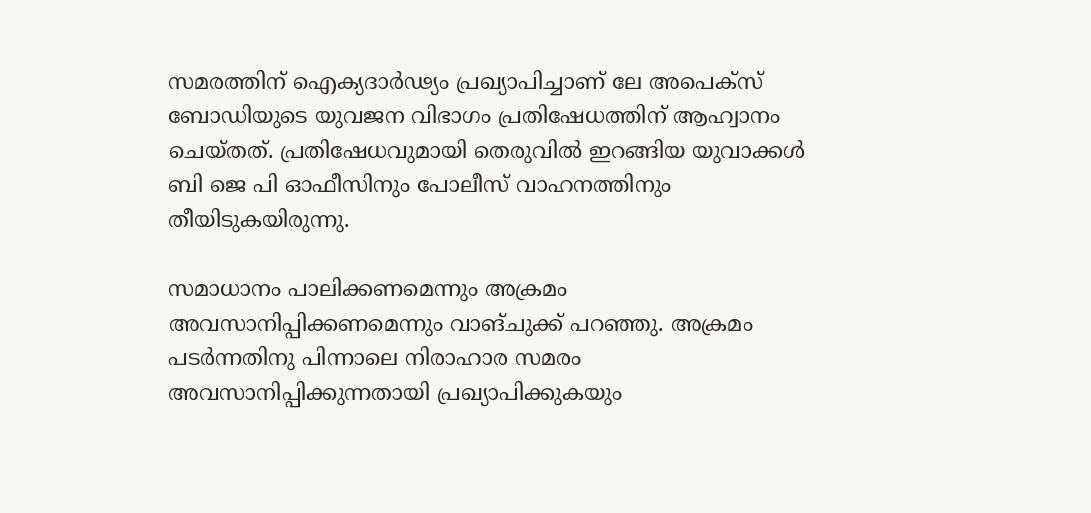സമരത്തിന് ഐക്യദാര്‍ഢ്യം പ്രഖ്യാപിച്ചാണ് ലേ അപെക്സ് ബോഡിയുടെ യുവജന വിഭാഗം പ്രതിഷേധത്തിന് ആഹ്വാനം ചെയ്തത്. പ്രതിഷേധവുമായി തെരുവില്‍ ഇറങ്ങിയ യുവാക്കള്‍ ബി ജെ പി ഓഫീസിനും പോലീസ് വാഹനത്തിനും തീയിടുകയിരുന്നു.

സമാധാനം പാലിക്കണമെന്നും അക്രമം അവസാനിപ്പിക്കണമെന്നും വാങ്ചുക്ക് പറഞ്ഞു. അക്രമം പടര്‍ന്നതിനു പിന്നാലെ നിരാഹാര സമരം അവസാനിപ്പിക്കുന്നതായി പ്രഖ്യാപിക്കുകയും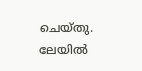ചെയ്തു. ലേയില്‍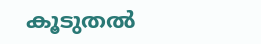കൂടുതല്‍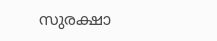സുരക്ഷാ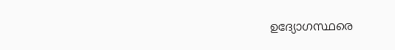ഉദ്യോഗസ്ഥരെ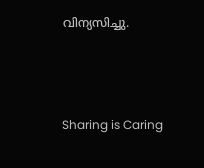വിന്യസിച്ചു.



Sharing is Caring